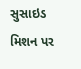સુસાઇડ મિશન પર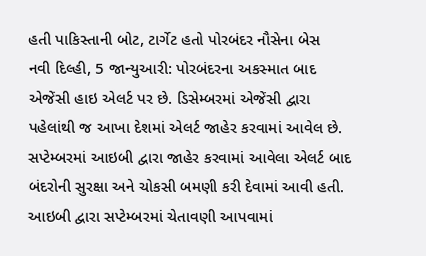હતી પાકિસ્તાની બોટ, ટાર્ગેટ હતો પોરબંદર નૌસેના બેસ
નવી દિલ્હી, 5 જાન્યુઆરી: પોરબંદરના અકસ્માત બાદ એજેંસી હાઇ એલર્ટ પર છે. ડિસેમ્બરમાં એજેંસી દ્વારા પહેલાંથી જ આખા દેશમાં એલર્ટ જાહેર કરવામાં આવેલ છે. સપ્ટેમ્બરમાં આઇબી દ્વારા જાહેર કરવામાં આવેલા એલર્ટ બાદ બંદરોની સુરક્ષા અને ચોકસી બમણી કરી દેવામાં આવી હતી. આઇબી દ્વારા સપ્ટેમ્બરમાં ચેતાવણી આપવામાં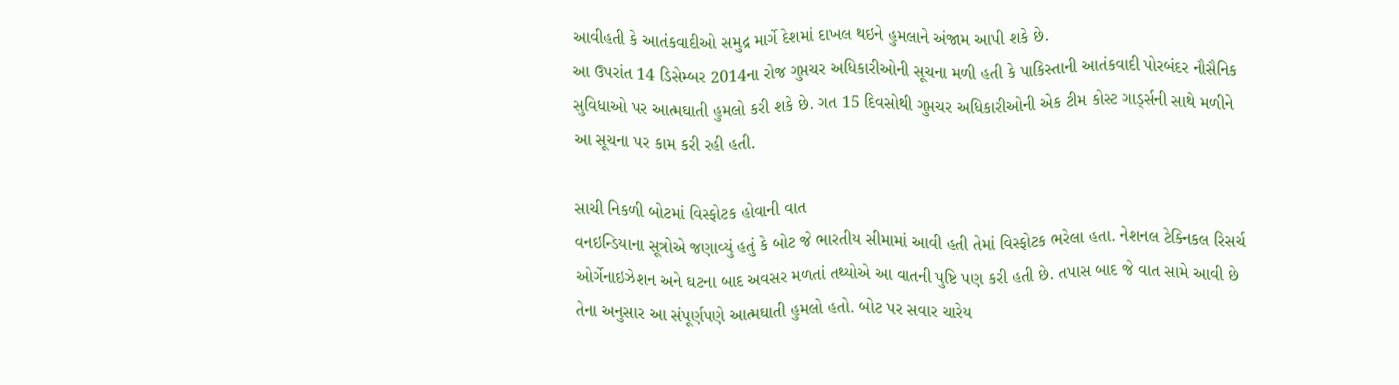આવીહતી કે આતંકવાદીઓ સમુદ્ર માર્ગે દેશમાં દાખલ થઇને હુમલાને અંજામ આપી શકે છે.
આ ઉપરાંત 14 ડિસેમ્બર 2014ના રોજ ગુપ્તચર અધિકારીઓની સૂચના મળી હતી કે પાકિસ્તાની આતંકવાદી પોરબંદર નૌસૈનિક સુવિધાઓ પર આત્મઘાતી હુમલો કરી શકે છે. ગત 15 દિવસોથી ગુપ્તચર અધિકારીઓની એક ટીમ કોસ્ટ ગાર્ડ્સની સાથે મળીને આ સૂચના પર કામ કરી રહી હતી.

સાચી નિકળી બોટમાં વિસ્ફોટક હોવાની વાત
વનઇન્ડિયાના સૂત્રોએ જણાવ્યું હતું કે બોટ જે ભારતીય સીમામાં આવી હતી તેમાં વિસ્ફોટક ભરેલા હતા. નેશનલ ટેક્નિકલ રિસર્ચ ઓર્ગેનાઇઝેશન અને ઘટના બાદ અવસર મળતાં તથ્યોએ આ વાતની પુષ્ટિ પણ કરી હતી છે. તપાસ બાદ જે વાત સામે આવી છે તેના અનુસાર આ સંપૂર્ણપણે આત્મઘાતી હુમલો હતો. બોટ પર સવાર ચારેય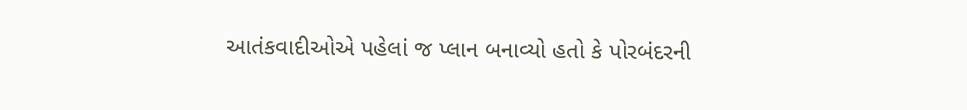આતંકવાદીઓએ પહેલાં જ પ્લાન બનાવ્યો હતો કે પોરબંદરની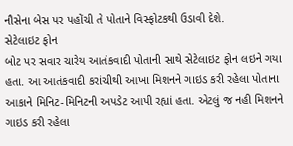નૌસેના બેસ પર પહોંચી તે પોતાને વિસ્ફોટકથી ઉડાવી દેશે.
સેટેલાઇટ ફોન
બોટ પર સવાર ચારેય આતંકવાદી પોતાની સાથે સેટેલાઇટ ફોન લઇને ગયા હતા. આ આતંકવાદી કરાંચીથી આખા મિશનને ગાઇડ કરી રહેલા પોતાના આકાને મિનિટ-મિનિટની અપડેટ આપી રહ્યાં હતા. એટલું જ નહી મિશનને ગાઇડ કરી રહેલા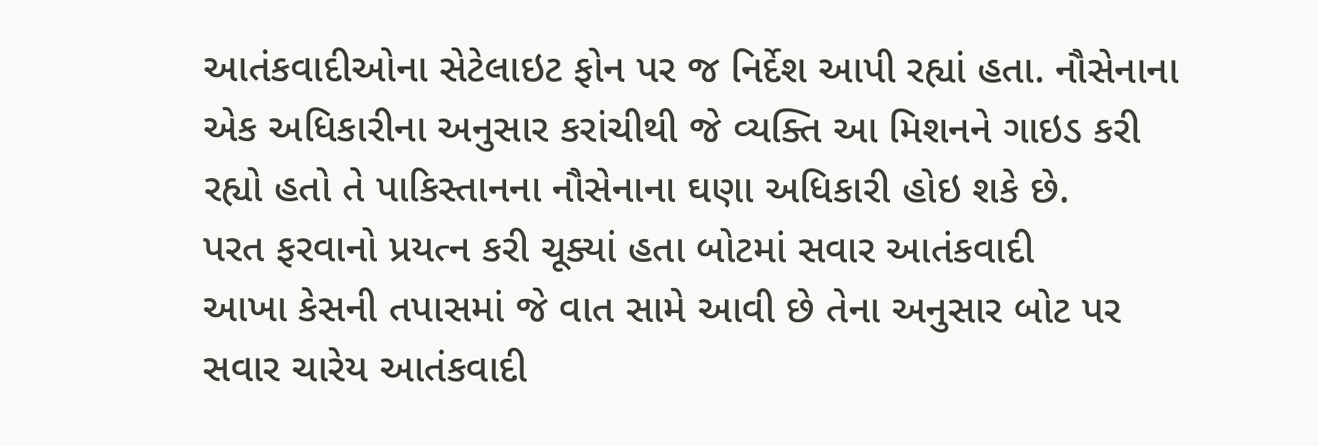આતંકવાદીઓના સેટેલાઇટ ફોન પર જ નિર્દેશ આપી રહ્યાં હતા. નૌસેનાના એક અધિકારીના અનુસાર કરાંચીથી જે વ્યક્તિ આ મિશનને ગાઇડ કરી રહ્યો હતો તે પાકિસ્તાનના નૌસેનાના ઘણા અધિકારી હોઇ શકે છે.
પરત ફરવાનો પ્રયત્ન કરી ચૂક્યાં હતા બોટમાં સવાર આતંકવાદી
આખા કેસની તપાસમાં જે વાત સામે આવી છે તેના અનુસાર બોટ પર સવાર ચારેય આતંકવાદી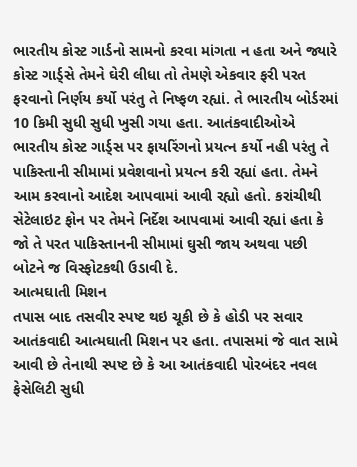ભારતીય કોસ્ટ ગાર્ડનો સામનો કરવા માંગતા ન હતા અને જ્યારે કોસ્ટ ગાર્ડ્સે તેમને ઘેરી લીધા તો તેમણે એકવાર ફરી પરત ફરવાનો નિર્ણય કર્યો પરંતુ તે નિષ્ફળ રહ્યાં. તે ભારતીય બોર્ડરમાં 10 કિમી સુધી સુધી ખુસી ગયા હતા. આતંકવાદીઓએ ભારતીય કોસ્ટ ગાર્ડ્સ પર ફાયરિંગનો પ્રયત્ન કર્યો નહી પરંતુ તે પાકિસ્તાની સીમામાં પ્રવેશવાનો પ્રયત્ન કરી રહ્યાં હતા. તેમને આમ કરવાનો આદેશ આપવામાં આવી રહ્યો હતો. કરાંચીથી સેટેલાઇટ ફોન પર તેમને નિર્દેશ આપવામાં આવી રહ્યાં હતા કે જો તે પરત પાકિસ્તાનની સીમામાં ઘુસી જાય અથવા પછી બોટને જ વિસ્ફોટકથી ઉડાવી દે.
આત્મઘાતી મિશન
તપાસ બાદ તસવીર સ્પષ્ટ થઇ ચૂકી છે કે હોડી પર સવાર આતંકવાદી આત્મઘાતી મિશન પર હતા. તપાસમાં જે વાત સામે આવી છે તેનાથી સ્પષ્ટ છે કે આ આતંકવાદી પોરબંદર નવલ ફેસેલિટી સુધી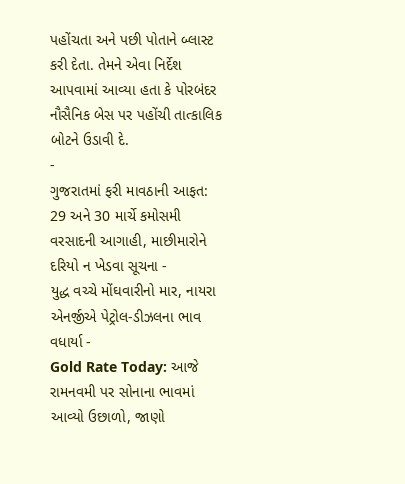પહોંચતા અને પછી પોતાને બ્લાસ્ટ કરી દેતા. તેમને એવા નિર્દેશ આપવામાં આવ્યા હતા કે પોરબંદર નૌસૈનિક બેસ પર પહોંચી તાત્કાલિક બોટને ઉડાવી દે.
-
ગુજરાતમાં ફરી માવઠાની આફત: 29 અને 30 માર્ચે કમોસમી વરસાદની આગાહી, માછીમારોને દરિયો ન ખેડવા સૂચના -
યુદ્ધ વચ્ચે મોંઘવારીનો માર, નાયરા એનર્જીએ પેટ્રોલ-ડીઝલના ભાવ વધાર્યા -
Gold Rate Today: આજે રામનવમી પર સોનાના ભાવમાં આવ્યો ઉછાળો, જાણો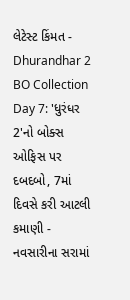લેટેસ્ટ કિંમત -
Dhurandhar 2 BO Collection Day 7: 'ધુરંધર 2'નો બોક્સ ઓફિસ પર દબદબો, 7માં દિવસે કરી આટલી કમાણી -
નવસારીના સરામાં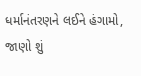ધર્માનંતરણને લઈને હંગામો, જાણો શું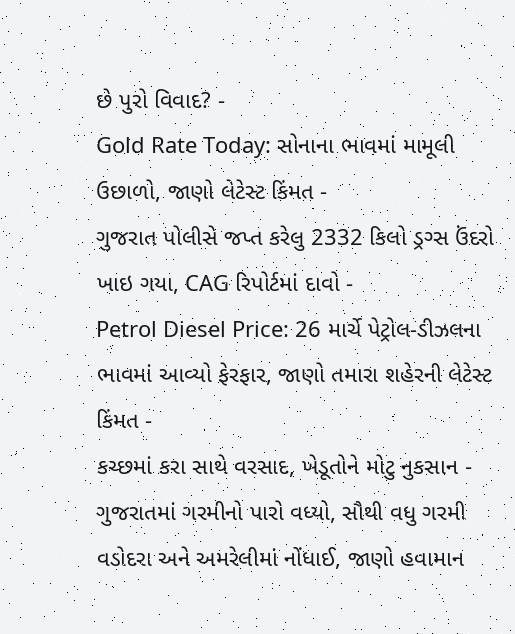છે પુરો વિવાદ? -
Gold Rate Today: સોનાના ભાવમાં મામૂલી ઉછાળો, જાણો લેટેસ્ટ કિંમત -
ગુજરાત પોલીસે જપ્ત કરેલુ 2332 કિલો ડ્રગ્સ ઉંદરો ખાઇ ગયા, CAG રિપોર્ટમાં દાવો -
Petrol Diesel Price: 26 માર્ચે પેટ્રોલ-ડીઝલના ભાવમાં આવ્યો ફેરફાર, જાણો તમારા શહેરની લેટેસ્ટ કિંમત -
કચ્છમાં કરા સાથે વરસાદ, ખેડૂતોને મોટુ નુકસાન -
ગુજરાતમાં ગરમીનો પારો વધ્યો, સૌથી વધુ ગરમી વડોદરા અને અમરેલીમાં નોંધાઈ, જાણો હવામાન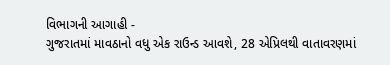વિભાગની આગાહી -
ગુજરાતમાં માવઠાનો વધુ એક રાઉન્ડ આવશે, 28 એપ્રિલથી વાતાવરણમાં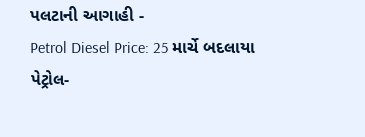પલટાની આગાહી -
Petrol Diesel Price: 25 માર્ચે બદલાયા પેટ્રોલ-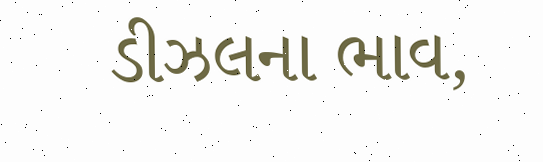ડીઝલના ભાવ,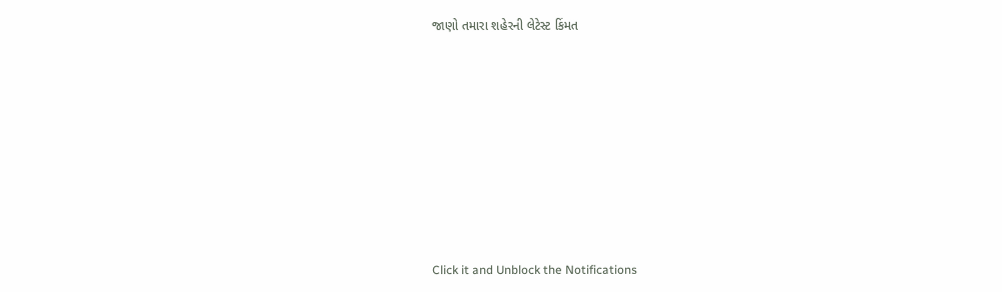જાણો તમારા શહેરની લેટેસ્ટ કિંમત









Click it and Unblock the Notifications